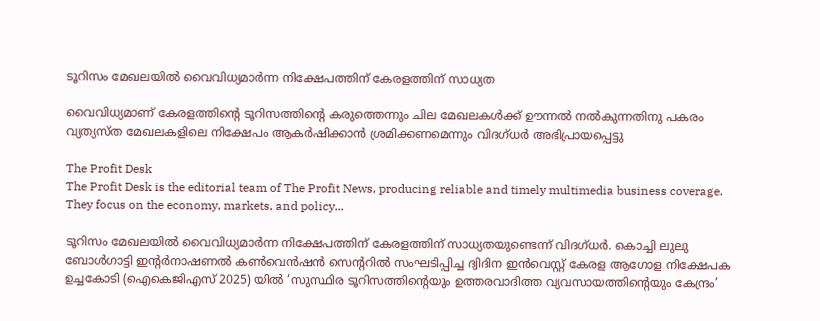ടൂറിസം മേഖലയില്‍ വൈവിധ്യമാര്‍ന്ന നിക്ഷേപത്തിന് കേരളത്തിന് സാധ്യത

വൈവിധ്യമാണ് കേരളത്തിന്റെ ടൂറിസത്തിന്റെ കരുത്തെന്നും ചില മേഖലകള്‍ക്ക് ഊന്നല്‍ നല്‍കുന്നതിനു പകരം വ്യത്യസ്ത മേഖലകളിലെ നിക്ഷേപം ആകര്‍ഷിക്കാന്‍ ശ്രമിക്കണമെന്നും വിദഗ്ധര്‍ അഭിപ്രായപ്പെട്ടു

The Profit Desk
The Profit Desk is the editorial team of The Profit News, producing reliable and timely multimedia business coverage. They focus on the economy, markets, and policy...

ടൂറിസം മേഖലയില്‍ വൈവിധ്യമാര്‍ന്ന നിക്ഷേപത്തിന് കേരളത്തിന് സാധ്യതയുണ്ടെന്ന് വിദഗ്ധര്‍. കൊച്ചി ലുലു ബോള്‍ഗാട്ടി ഇന്റര്‍നാഷണല്‍ കണ്‍വെന്‍ഷന്‍ സെന്ററില്‍ സംഘടിപ്പിച്ച ദ്വിദിന ഇന്‍വെസ്റ്റ് കേരള ആഗോള നിക്ഷേപക ഉച്ചകോടി (ഐകെജിഎസ് 2025) യില്‍ ‘സുസ്ഥിര ടൂറിസത്തിന്റെയും ഉത്തരവാദിത്ത വ്യവസായത്തിന്റെയും കേന്ദ്രം’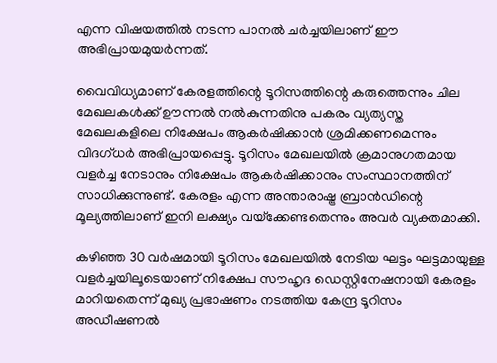എന്ന വിഷയത്തില്‍ നടന്ന പാനല്‍ ചര്‍ച്ചയിലാണ് ഈ അഭിപ്രായമുയര്‍ന്നത്.

വൈവിധ്യമാണ് കേരളത്തിന്റെ ടൂറിസത്തിന്റെ കരുത്തെന്നും ചില മേഖലകള്‍ക്ക് ഊന്നല്‍ നല്‍കുന്നതിനു പകരം വ്യത്യസ്ത മേഖലകളിലെ നിക്ഷേപം ആകര്‍ഷിക്കാന്‍ ശ്രമിക്കണമെന്നും വിദഗ്ധര്‍ അഭിപ്രായപ്പെട്ടു. ടൂറിസം മേഖലയില്‍ ക്രമാനുഗതമായ വളര്‍ച്ച നേടാനും നിക്ഷേപം ആകര്‍ഷിക്കാനും സംസ്ഥാനത്തിന് സാധിക്കുന്നുണ്ട്. കേരളം എന്ന അന്താരാഷ്ട്ര ബ്രാന്‍ഡിന്റെ മൂല്യത്തിലാണ് ഇനി ലക്ഷ്യം വയ്‌ക്കേണ്ടതെന്നും അവര്‍ വ്യക്തമാക്കി.

കഴിഞ്ഞ 30 വര്‍ഷമായി ടൂറിസം മേഖലയില്‍ നേടിയ ഘട്ടം ഘട്ടമായുള്ള വളര്‍ച്ചയിലൂടെയാണ് നിക്ഷേപ സൗഹൃദ ഡെസ്റ്റിനേഷനായി കേരളം മാറിയതെന്ന് മുഖ്യ പ്രഭാഷണം നടത്തിയ കേന്ദ്ര ടൂറിസം അഡീഷണല്‍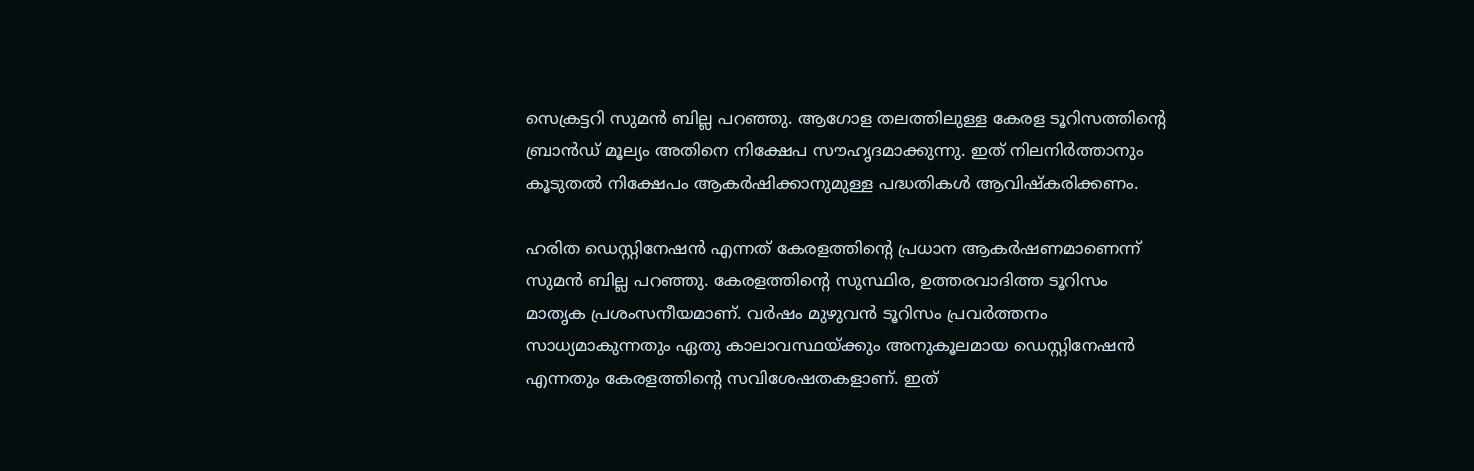സെക്രട്ടറി സുമന്‍ ബില്ല പറഞ്ഞു. ആഗോള തലത്തിലുള്ള കേരള ടൂറിസത്തിന്റെ ബ്രാന്‍ഡ് മൂല്യം അതിനെ നിക്ഷേപ സൗഹൃദമാക്കുന്നു. ഇത് നിലനിര്‍ത്താനും കൂടുതല്‍ നിക്ഷേപം ആകര്‍ഷിക്കാനുമുള്ള പദ്ധതികള്‍ ആവിഷ്‌കരിക്കണം.

ഹരിത ഡെസ്റ്റിനേഷന്‍ എന്നത് കേരളത്തിന്റെ പ്രധാന ആകര്‍ഷണമാണെന്ന് സുമന്‍ ബില്ല പറഞ്ഞു. കേരളത്തിന്റെ സുസ്ഥിര, ഉത്തരവാദിത്ത ടൂറിസം മാതൃക പ്രശംസനീയമാണ്. വര്‍ഷം മുഴുവന്‍ ടൂറിസം പ്രവര്‍ത്തനം സാധ്യമാകുന്നതും ഏതു കാലാവസ്ഥയ്ക്കും അനുകൂലമായ ഡെസ്റ്റിനേഷന്‍ എന്നതും കേരളത്തിന്റെ സവിശേഷതകളാണ്. ഇത്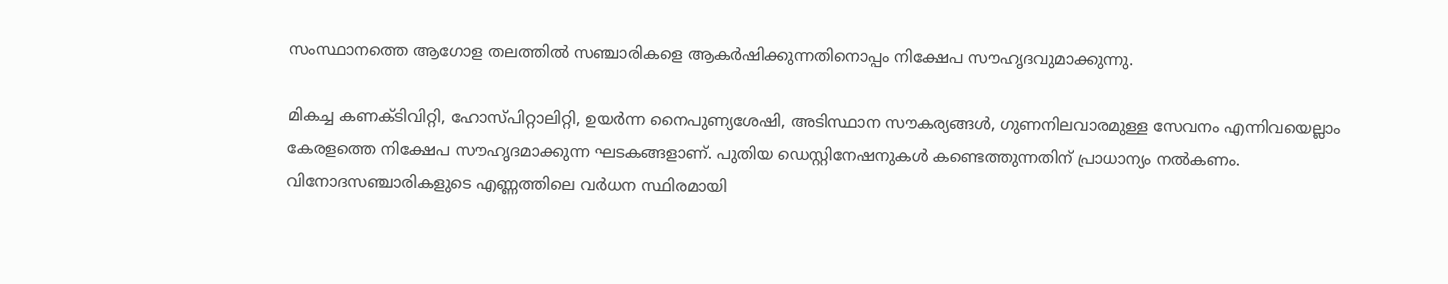സംസ്ഥാനത്തെ ആഗോള തലത്തില്‍ സഞ്ചാരികളെ ആകര്‍ഷിക്കുന്നതിനൊപ്പം നിക്ഷേപ സൗഹൃദവുമാക്കുന്നു.

മികച്ച കണക്ടിവിറ്റി, ഹോസ്പിറ്റാലിറ്റി, ഉയര്‍ന്ന നൈപുണ്യശേഷി, അടിസ്ഥാന സൗകര്യങ്ങള്‍, ഗുണനിലവാരമുള്ള സേവനം എന്നിവയെല്ലാം കേരളത്തെ നിക്ഷേപ സൗഹൃദമാക്കുന്ന ഘടകങ്ങളാണ്. പുതിയ ഡെസ്റ്റിനേഷനുകള്‍ കണ്ടെത്തുന്നതിന് പ്രാധാന്യം നല്‍കണം. വിനോദസഞ്ചാരികളുടെ എണ്ണത്തിലെ വര്‍ധന സ്ഥിരമായി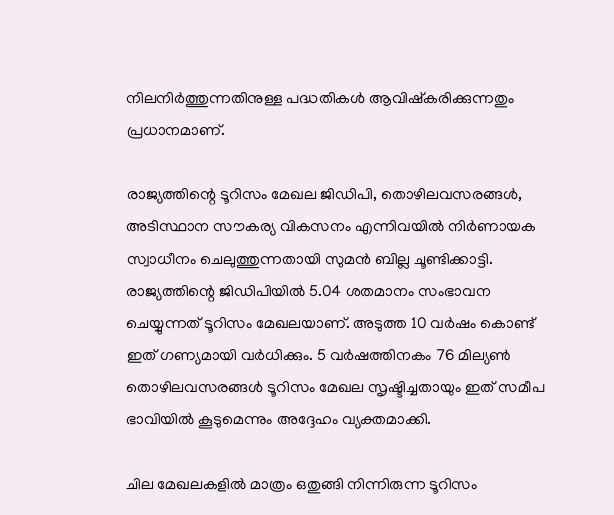നിലനിര്‍ത്തുന്നതിനുള്ള പദ്ധതികള്‍ ആവിഷ്‌കരിക്കുന്നതും പ്രധാനമാണ്.

രാജ്യത്തിന്റെ ടൂറിസം മേഖല ജിഡിപി, തൊഴിലവസരങ്ങള്‍, അടിസ്ഥാന സൗകര്യ വികസനം എന്നിവയില്‍ നിര്‍ണായക സ്വാധീനം ചെലുത്തുന്നതായി സുമന്‍ ബില്ല ചൂണ്ടിക്കാട്ടി. രാജ്യത്തിന്റെ ജിഡിപിയില്‍ 5.04 ശതമാനം സംഭാവന ചെയ്യുന്നത് ടൂറിസം മേഖലയാണ്. അടുത്ത 10 വര്‍ഷം കൊണ്ട് ഇത് ഗണ്യമായി വര്‍ധിക്കും. 5 വര്‍ഷത്തിനകം 76 മില്യണ്‍ തൊഴിലവസരങ്ങള്‍ ടൂറിസം മേഖല സൃഷ്ടിച്ചതായും ഇത് സമീപ ഭാവിയില്‍ കൂടുമെന്നും അദ്ദേഹം വ്യക്തമാക്കി.

ചില മേഖലകളില്‍ മാത്രം ഒതുങ്ങി നിന്നിരുന്ന ടൂറിസം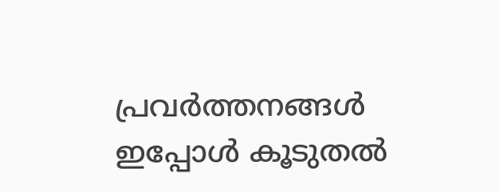പ്രവര്‍ത്തനങ്ങള്‍ ഇപ്പോള്‍ കൂടുതല്‍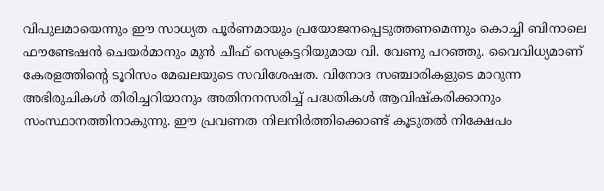വിപുലമായെന്നും ഈ സാധ്യത പൂര്‍ണമായും പ്രയോജനപ്പെടുത്തണമെന്നും കൊച്ചി ബിനാലെ ഫൗണ്ടേഷന്‍ ചെയര്‍മാനും മുന്‍ ചീഫ് സെക്രട്ടറിയുമായ വി. വേണു പറഞ്ഞു. വൈവിധ്യമാണ് കേരളത്തിന്റെ ടൂറിസം മേഖലയുടെ സവിശേഷത. വിനോദ സഞ്ചാരികളുടെ മാറുന്ന അഭിരുചികള്‍ തിരിച്ചറിയാനും അതിനനസരിച്ച് പദ്ധതികള്‍ ആവിഷ്‌കരിക്കാനും സംസ്ഥാനത്തിനാകുന്നു. ഈ പ്രവണത നിലനിര്‍ത്തിക്കൊണ്ട് കൂടുതല്‍ നിക്ഷേപം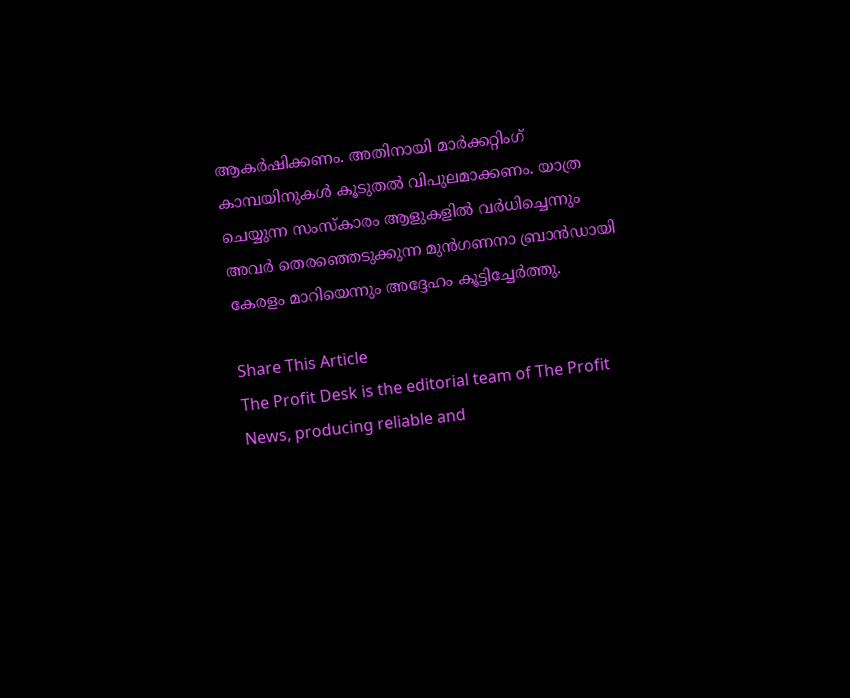ആകര്‍ഷിക്കണം. അതിനായി മാര്‍ക്കറ്റിംഗ് കാമ്പയിനുകള്‍ കൂടുതല്‍ വിപുലമാക്കണം. യാത്ര ചെയ്യുന്ന സംസ്‌കാരം ആളുകളില്‍ വര്‍ധിച്ചെന്നും അവര്‍ തെരഞ്ഞെടുക്കുന്ന മുന്‍ഗണനാ ബ്രാന്‍ഡായി കേരളം മാറിയെന്നും അദ്ദേഹം കൂട്ടിച്ചേര്‍ത്തു.

Share This Article
The Profit Desk is the editorial team of The Profit News, producing reliable and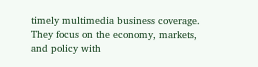timely multimedia business coverage. They focus on the economy, markets, and policy with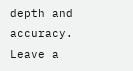depth and accuracy.
Leave a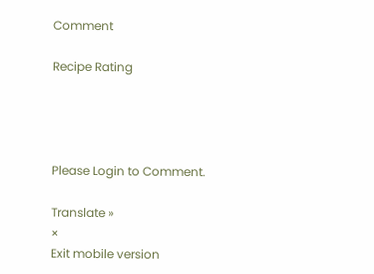Comment

Recipe Rating




Please Login to Comment.

Translate »
×
Exit mobile version